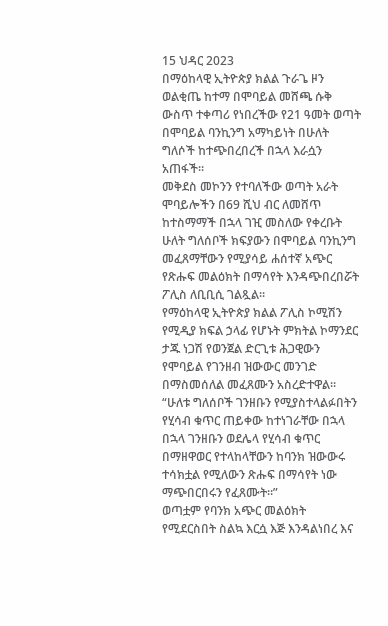15 ህዳር 2023
በማዕከላዊ ኢትዮጵያ ክልል ጉራጌ ዞን ወልቂጤ ከተማ በሞባይል መሸጫ ሱቅ ውስጥ ተቀጣሪ የነበረችው የ21 ዓመት ወጣት በሞባይል ባንኪንግ አማካይነት በሁለት ግለሶች ከተጭበረበረች በኋላ እራሷን አጠፋች።
መቅደስ መኮንን የተባለችው ወጣት አራት ሞባይሎችን በ69 ሺህ ብር ለመሸጥ ከተስማማች በኋላ ገዢ መስለው የቀረቡት ሁለት ግለሰቦች ክፍያውን በሞባይል ባንኪንግ መፈጸማቸውን የሚያሳይ ሐሰተኛ አጭር የጽሑፍ መልዕክት በማሳየት እንዳጭበረበሯት ፖሊስ ለቢቢሲ ገልጿል።
የማዕከላዊ ኢትዮጵያ ክልል ፖሊስ ኮሚሽን የሚዲያ ክፍል ኃላፊ የሆኑት ምክትል ኮማንደር ታጁ ነጋሽ የወንጀል ድርጊቱ ሕጋዊውን የሞባይል የገንዘብ ዝውውር መንገድ በማስመሰለል መፈጸሙን አስረድተዋል።
“ሁለቱ ግለሰቦች ገንዘቡን የሚያስተላልፉበትን የሂሳብ ቁጥር ጠይቀው ከተነገራቸው በኋላ በኋላ ገንዘቡን ወደሌላ የሂሳብ ቁጥር በማዘዋወር የተላከላቸውን ከባንክ ዝውውሩ ተሳክቷል የሚለውን ጽሑፍ በማሳየት ነው ማጭበርበሩን የፈጸሙት።”
ወጣቷም የባንክ አጭር መልዕክት የሚደርስበት ስልኳ እርሷ እጅ እንዳልነበረ እና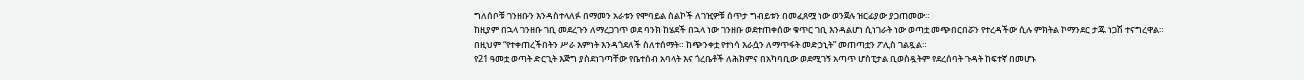ግለሰቦቹ ገንዘቡን እንዳስተላለፉ በማመን አራቱን የሞባይል ስልኮች ለገዢዎቹ ሰጥታ ግብይቱን በመፈጸሟ ነው ወንጀሉ ዝርፊያው ያጋጠመው።
ከዚያም በኋላ ገንዘቡ ገቢ መደረጉን ለማረጋገጥ ወደ ባንክ ከሄደች በኋላ ነው ገንዘቡ ወደተጠቀሰው ቁጥር ገቢ እንዳልሆነ ሲነገራት ነው ወጣቷ መጭበርበሯን የተረዳችው ሲሉ ምክትል ኮማንደር ታጁ ነጋሽ ተናግረዋል።
በዚህም “የተቀጠረችበትን ሥራ እምነት እንዳጎደለች ስለተሰማት። ከጭንቀቷ የተነሳ እራሷን ለማጥፋት መድኃኒት” መጠጣቷን ፖሊስ ገልጿል።
የ21 ዓመቷ ወጣት ድርጊት እጅግ ያስደነገጣቸው የቤተሰብ አባላት እና ጎረቤቶች ለሕክምና በአካባቢው ወደሚገኝ አጣጥ ሆስፒታል ቢወስዷትም የደረሰባት ጉዳት ከፍተኛ በመሆኑ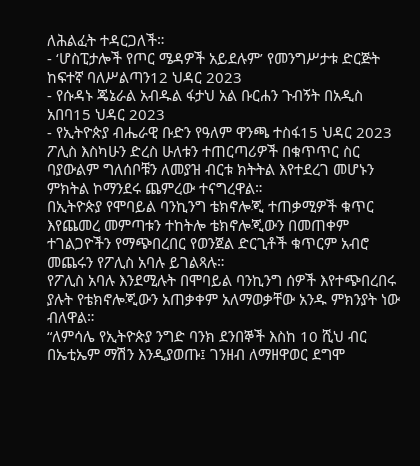ለሕልፈት ተዳርጋለች።
- ‘ሆስፒታሎች የጦር ሜዳዎች አይደሉም’ የመንግሥታቱ ድርጅት ከፍተኛ ባለሥልጣን12 ህዳር 2023
- የሱዳኑ ጄኔራል አብዱል ፋታህ አል ቡርሐን ጉብኝት በአዲስ አበባ15 ህዳር 2023
- የኢትዮጵያ ብሔራዊ ቡድን የዓለም ዋንጫ ተስፋ15 ህዳር 2023
ፖሊስ እስካሁን ድረስ ሁለቱን ተጠርጣሪዎች በቁጥጥር ስር ባያውልም ግለሰቦቹን ለመያዝ ብርቱ ክትትል እየተደረገ መሆኑን ምክትል ኮማንደሩ ጨምረው ተናግረዋል።
በኢትዮጵያ የሞባይል ባንኪንግ ቴክኖሎጂ ተጠቃሚዎች ቁጥር እየጨመረ መምጣቱን ተከትሎ ቴክኖሎጂውን በመጠቀም ተገልጋዮችን የማጭበረበር የወንጀል ድርጊቶች ቁጥርም አብሮ መጨሩን የፖሊስ አባሉ ይገልጻሉ።
የፖሊስ አባሉ እንደሚሉት በሞባይል ባንኪንግ ሰዎች እየተጭበረበሩ ያሉት የቴክኖሎጂውን አጠቃቀም አለማወቃቸው አንዱ ምክንያት ነው ብለዋል።
“ለምሳሌ የኢትዮጵያ ንግድ ባንክ ደንበኞች እስከ 10 ሺህ ብር በኤቲኤም ማሽን እንዲያወጡ፤ ገንዘብ ለማዘዋወር ደግሞ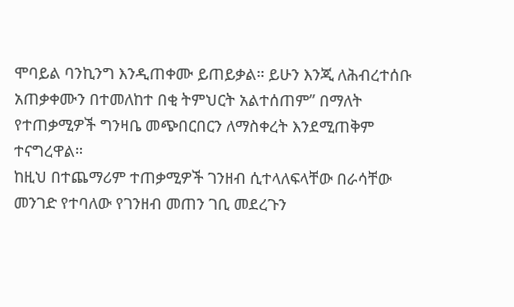ሞባይል ባንኪንግ እንዲጠቀሙ ይጠይቃል። ይሁን እንጂ ለሕብረተሰቡ አጠቃቀሙን በተመለከተ በቂ ትምህርት አልተሰጠም” በማለት የተጠቃሚዎች ግንዛቤ መጭበርበርን ለማስቀረት እንደሚጠቅም ተናግረዋል።
ከዚህ በተጨማሪም ተጠቃሚዎች ገንዘብ ሲተላለፍላቸው በራሳቸው መንገድ የተባለው የገንዘብ መጠን ገቢ መደረጉን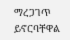ማረጋገጥ ይኖርባቸዋል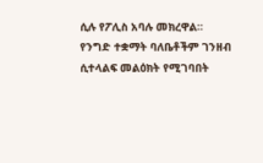ሲሉ የፖሊስ አባሉ መክረዋል።
የንግድ ተቋማት ባለቤቶችም ገንዘብ ሲተላልፍ መልዕክት የሚገባበት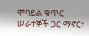ሞባይል ቁጥር ሠራተኞች ጋር ማኖር፣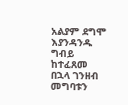አልያም ደግሞ እያንዳንዱ ግብይ ከተፈጸመ በኋላ ገንዘብ መግባቱን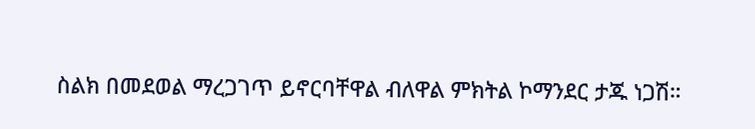ስልክ በመደወል ማረጋገጥ ይኖርባቸዋል ብለዋል ምክትል ኮማንደር ታጁ ነጋሽ።